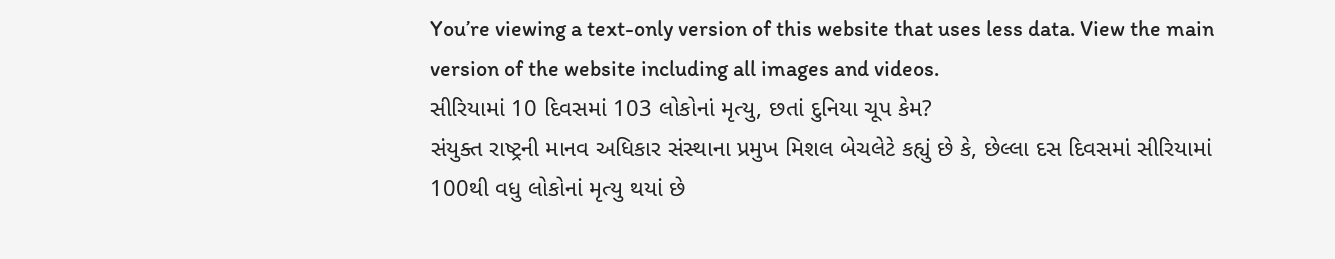You’re viewing a text-only version of this website that uses less data. View the main version of the website including all images and videos.
સીરિયામાં 10 દિવસમાં 103 લોકોનાં મૃત્યુ, છતાં દુનિયા ચૂપ કેમ?
સંયુક્ત રાષ્ટ્રની માનવ અધિકાર સંસ્થાના પ્રમુખ મિશલ બેચલેટે કહ્યું છે કે, છેલ્લા દસ દિવસમાં સીરિયામાં 100થી વધુ લોકોનાં મૃત્યુ થયાં છે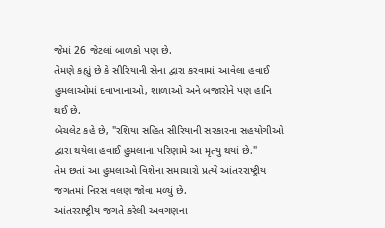જેમાં 26 જેટલાં બાળકો પણ છે.
તેમણે કહ્યું છે કે સીરિયાની સેના દ્વારા કરવામાં આવેલા હવાઈ હુમલાઓમાં દવાખાનાઓ, શાળાઓ અને બજારોને પણ હાનિ થઈ છે.
બેચલેટ કહે છે, "રશિયા સહિત સીરિયાની સરકારના સહયોગીઓ દ્વારા થયેલા હવાઈ હુમલાના પરિણામે આ મૃત્યુ થયાં છે."
તેમ છતાં આ હુમલાઓ વિશેના સમાચારો પ્રત્યે આંતરરાષ્ટ્રીય જગતમાં નિરસ વલણ જોવા મળ્યું છે.
આંતરરાષ્ટ્રીય જગતે કરેલી અવગણના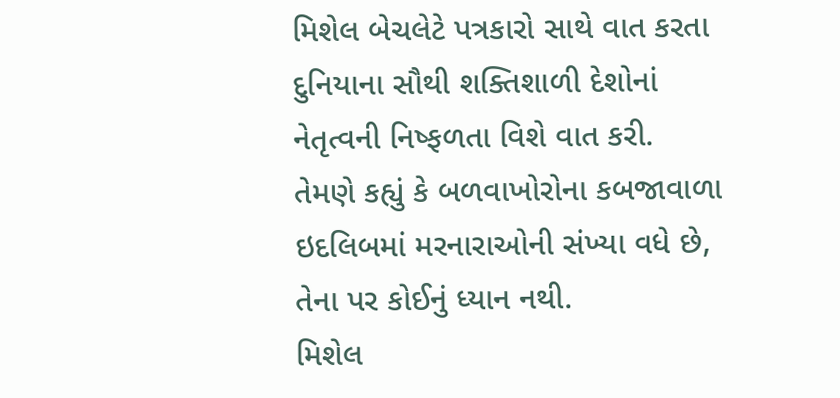મિશેલ બેચલેટે પત્રકારો સાથે વાત કરતા દુનિયાના સૌથી શક્તિશાળી દેશોનાં નેતૃત્વની નિષ્ફળતા વિશે વાત કરી.
તેમણે કહ્યું કે બળવાખોરોના કબજાવાળા ઇદલિબમાં મરનારાઓની સંખ્યા વધે છે, તેના પર કોઈનું ધ્યાન નથી.
મિશેલ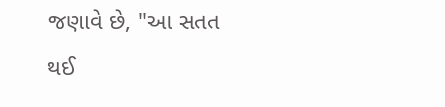જણાવે છે, "આ સતત થઈ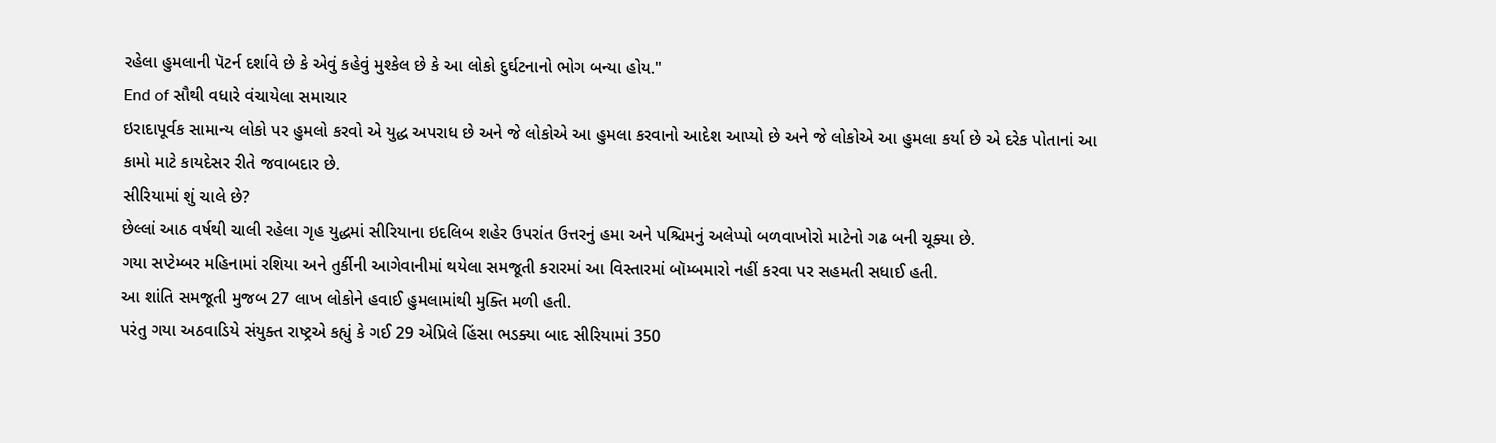રહેલા હુમલાની પૅટર્ન દર્શાવે છે કે એવું કહેવું મુશ્કેલ છે કે આ લોકો દુર્ઘટનાનો ભોગ બન્યા હોય."
End of સૌથી વધારે વંચાયેલા સમાચાર
ઇરાદાપૂર્વક સામાન્ય લોકો પર હુમલો કરવો એ યુદ્ધ અપરાધ છે અને જે લોકોએ આ હુમલા કરવાનો આદેશ આપ્યો છે અને જે લોકોએ આ હુમલા કર્યા છે એ દરેક પોતાનાં આ કામો માટે કાયદેસર રીતે જવાબદાર છે.
સીરિયામાં શું ચાલે છે?
છેલ્લાં આઠ વર્ષથી ચાલી રહેલા ગૃહ યુદ્ધમાં સીરિયાના ઇદલિબ શહેર ઉપરાંત ઉત્તરનું હમા અને પશ્ચિમનું અલેપ્પો બળવાખોરો માટેનો ગઢ બની ચૂક્યા છે.
ગયા સપ્ટેમ્બર મહિનામાં રશિયા અને તુર્કીની આગેવાનીમાં થયેલા સમજૂતી કરારમાં આ વિસ્તારમાં બૉમ્બમારો નહીં કરવા પર સહમતી સધાઈ હતી.
આ શાંતિ સમજૂતી મુજબ 27 લાખ લોકોને હવાઈ હુમલામાંથી મુક્તિ મળી હતી.
પરંતુ ગયા અઠવાડિયે સંયુક્ત રાષ્ટ્રએ કહ્યું કે ગઈ 29 એપ્રિલે હિંસા ભડક્યા બાદ સીરિયામાં 350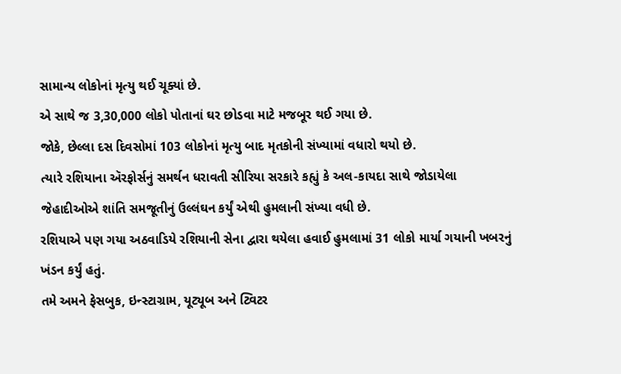સામાન્ય લોકોનાં મૃત્યુ થઈ ચૂક્યાં છે.
એ સાથે જ 3,30,000 લોકો પોતાનાં ઘર છોડવા માટે મજબૂર થઈ ગયા છે.
જોકે, છેલ્લા દસ દિવસોમાં 103 લોકોનાં મૃત્યુ બાદ મૃતકોની સંખ્યામાં વધારો થયો છે.
ત્યારે રશિયાના ઍરફોર્સનું સમર્થન ધરાવતી સીરિયા સરકારે કહ્યું કે અલ-કાયદા સાથે જોડાયેલા જેહાદીઓએ શાંતિ સમજૂતીનું ઉલ્લંઘન કર્યું એથી હુમલાની સંખ્યા વધી છે.
રશિયાએ પણ ગયા અઠવાડિયે રશિયાની સેના દ્વારા થયેલા હવાઈ હુમલામાં 31 લોકો માર્યા ગયાની ખબરનું ખંડન કર્યું હતું.
તમે અમને ફેસબુક, ઇન્સ્ટાગ્રામ, યૂટ્યૂબ અને ટ્વિટર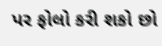પર ફોલો કરી શકો છો